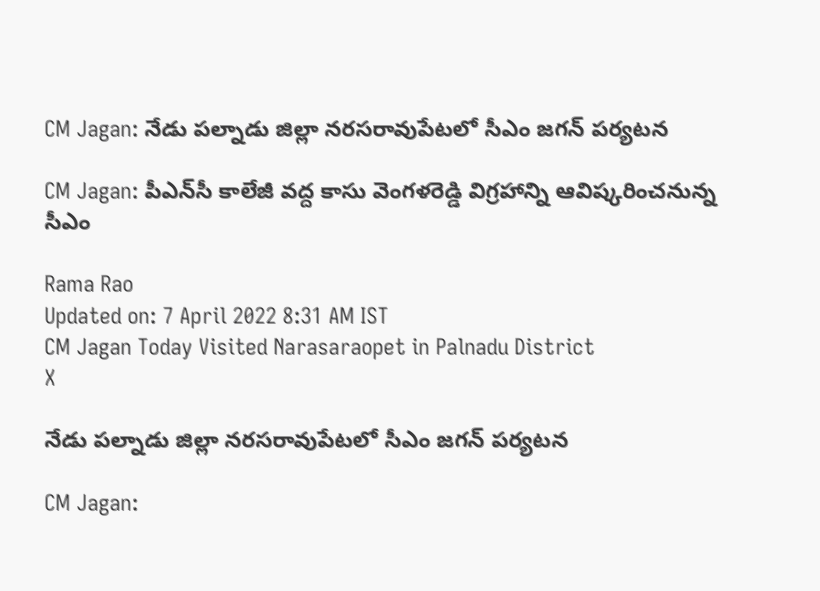CM Jagan: నేడు పల్నాడు జిల్లా నరసరావుపేటలో సీఎం జగన్ పర్యటన

CM Jagan: పీఎన్‌సీ కాలేజీ వద్ద కాసు వెంగళరెడ్డి విగ్రహాన్ని ఆవిష్కరించనున్న సీఎం

Rama Rao
Updated on: 7 April 2022 8:31 AM IST
CM Jagan Today Visited Narasaraopet in Palnadu District
X

నేడు పల్నాడు జిల్లా నరసరావుపేటలో సీఎం జగన్ పర్యటన

CM Jagan: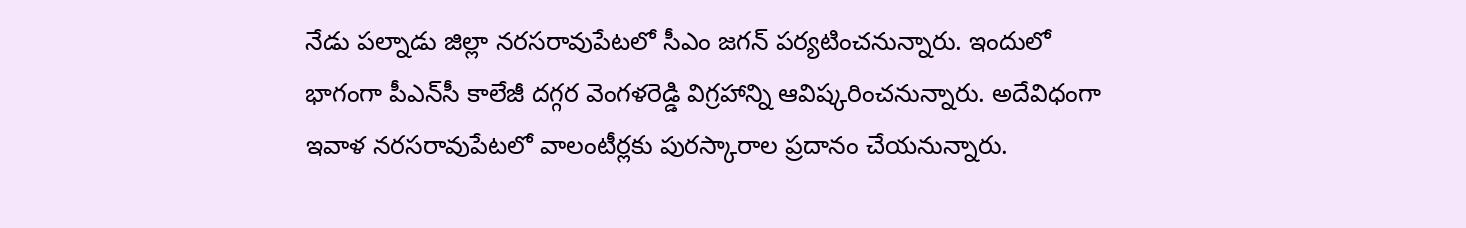నేడు పల్నాడు జిల్లా నరసరావుపేటలో సీఎం జగన్ పర్యటించనున్నారు. ఇందులో భాగంగా పీఎన్‌సీ కాలేజీ దగ్గర వెంగళరెడ్డి విగ్రహాన్ని ఆవిష్కరించనున్నారు. అదేవిధంగా ఇవాళ నరసరావుపేటలో వాలంటీర్లకు పురస్కారాల ప్రదానం చేయనున్నారు.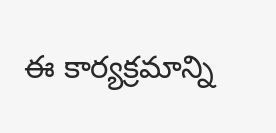ఈ కార్యక్రమాన్ని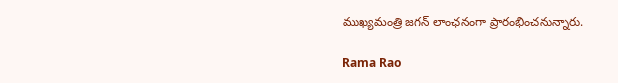ముఖ్యమంత్రి జగన్ లాంఛనంగా ప్రారంభించనున్నారు.

Rama Rao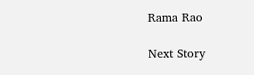Rama Rao

Next Story